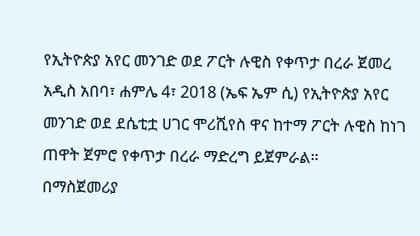የኢትዮጵያ አየር መንገድ ወደ ፖርት ሉዊስ የቀጥታ በረራ ጀመረ
አዲስ አበባ፣ ሐምሌ 4፣ 2018 (ኤፍ ኤም ሲ) የኢትዮጵያ አየር መንገድ ወደ ደሴቲቷ ሀገር ሞሪሺየስ ዋና ከተማ ፖርት ሉዊስ ከነገ ጠዋት ጀምሮ የቀጥታ በረራ ማድረግ ይጀምራል።
በማስጀመሪያ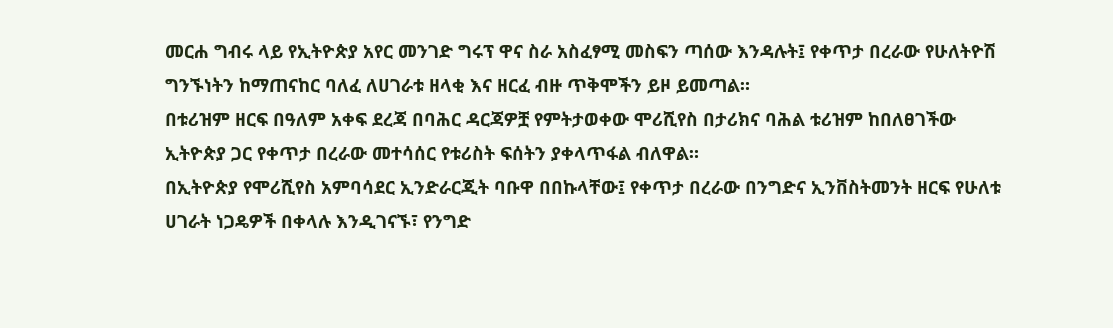መርሐ ግብሩ ላይ የኢትዮጵያ አየር መንገድ ግሩፕ ዋና ስራ አስፈፃሚ መስፍን ጣሰው እንዳሉት፤ የቀጥታ በረራው የሁለትዮሽ ግንኙነትን ከማጠናከር ባለፈ ለሀገራቱ ዘላቂ እና ዘርፈ ብዙ ጥቅሞችን ይዞ ይመጣል።
በቱሪዝም ዘርፍ በዓለም አቀፍ ደረጃ በባሕር ዳርጃዎቿ የምትታወቀው ሞሪሺየስ በታሪክና ባሕል ቱሪዝም ከበለፀገችው ኢትዮጵያ ጋር የቀጥታ በረራው መተሳሰር የቱሪስት ፍሰትን ያቀላጥፋል ብለዋል።
በኢትዮጵያ የሞሪሺየስ አምባሳደር ኢንድራርጂት ባቡዋ በበኩላቸው፤ የቀጥታ በረራው በንግድና ኢንቨስትመንት ዘርፍ የሁለቱ ሀገራት ነጋዴዎች በቀላሉ እንዲገናኙ፣ የንግድ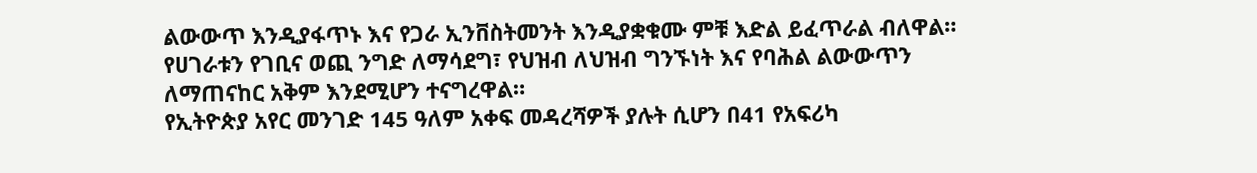ልውውጥ እንዲያፋጥኑ እና የጋራ ኢንቨስትመንት እንዲያቋቁሙ ምቹ እድል ይፈጥራል ብለዋል።
የሀገራቱን የገቢና ወጪ ንግድ ለማሳደግ፣ የህዝብ ለህዝብ ግንኙነት እና የባሕል ልውውጥን ለማጠናከር አቅም እንደሚሆን ተናግረዋል።
የኢትዮጵያ አየር መንገድ 145 ዓለም አቀፍ መዳረሻዎች ያሉት ሲሆን በ41 የአፍሪካ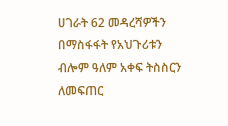ሀገራት 62 መዳረሻዎችን በማስፋፋት የአህጉሪቱን ብሎም ዓለም አቀፍ ትስስርን ለመፍጠር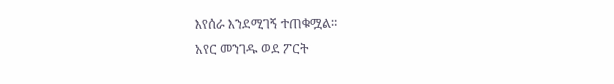እየሰራ እንደሚገኝ ተጠቁሟል።
አየር መንገዱ ወደ ፖርት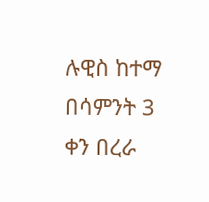ሉዊስ ከተማ በሳምንት 3 ቀን በረራ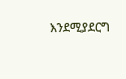እንደሚያደርግ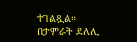ተገልጿል።
በታምራት ደለሊ